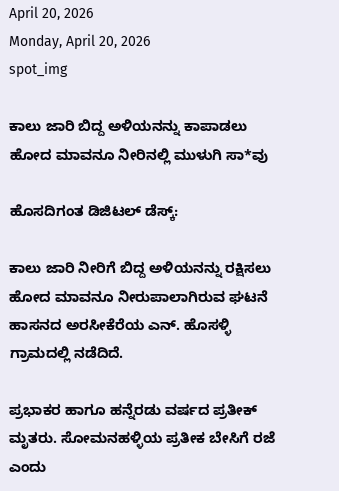April 20, 2026
Monday, April 20, 2026
spot_img

ಕಾಲು ಜಾರಿ ಬಿದ್ದ ಅಳಿಯನನ್ನು ಕಾಪಾಡಲು ಹೋದ ಮಾವನೂ ನೀರಿನಲ್ಲಿ ಮುಳುಗಿ ಸಾ*ವು

ಹೊಸದಿಗಂತ ಡಿಜಿಟಲ್‌ ಡೆಸ್ಕ್‌:

ಕಾಲು ಜಾರಿ ನೀರಿಗೆ ಬಿದ್ದ ಅಳಿಯನನ್ನು ರಕ್ಷಿಸಲು ಹೋದ ಮಾವನೂ ನೀರುಪಾಲಾಗಿರುವ ಘಟನೆ ಹಾಸನದ ಅರಸೀಕೆರೆಯ ಎನ್‌. ಹೊಸಳ್ಳಿ ಗ್ರಾಮದಲ್ಲಿ ನಡೆದಿದೆ.

ಪ್ರಭಾಕರ ಹಾಗೂ ಹನ್ನೆರಡು ವರ್ಷದ ಪ್ರತೀಕ್‌ ಮೃತರು. ಸೋಮನಹಳ್ಳಿಯ ಪ್ರತೀಕ ಬೇಸಿಗೆ ರಜೆ ಎಂದು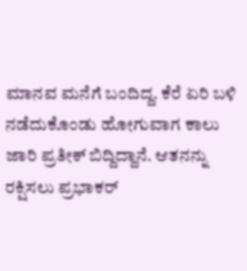ಮಾನವ ಮನೆಗೆ ಬಂದಿದ್ದ. ಕೆರೆ ಏರಿ ಬಳಿ ನಡೆದುಕೊಂಡು ಹೋಗುವಾಗ ಕಾಲು ಜಾರಿ ಪ್ರತೀಕ್‌ ಬಿದ್ದಿದ್ದಾನೆ. ಆತನನ್ನು ರಕ್ಷಿಸಲು ಪ್ರಭಾಕರ್‌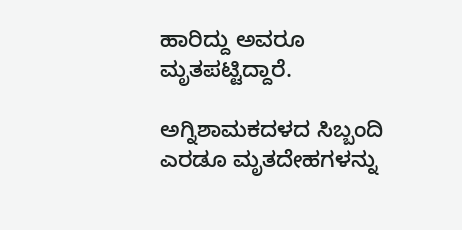ಹಾರಿದ್ದು ಅವರೂ ಮೃತಪಟ್ಟಿದ್ದಾರೆ.

ಅಗ್ನಿಶಾಮಕದಳದ ಸಿಬ್ಬಂದಿ ಎರಡೂ ಮೃತದೇಹಗಳನ್ನು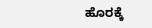ಹೊರಕ್ಕೆ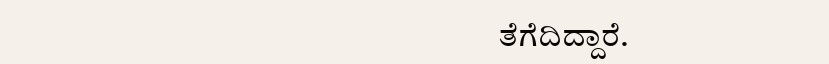ತೆಗೆದಿದ್ದಾರೆ.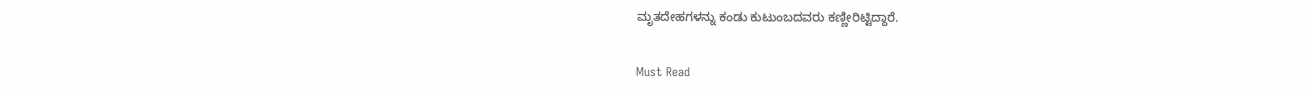ಮೃತದೇಹಗಳನ್ನು ಕಂಡು ಕುಟುಂಬದವರು ಕಣ್ಣೀರಿಟ್ಟಿದ್ದಾರೆ.

Must Read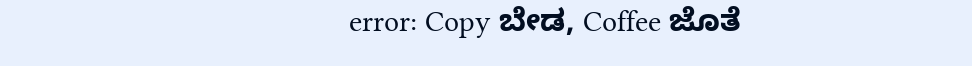error: Copy ಬೇಡ, Coffee ಜೊತೆ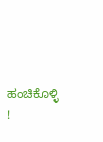ಹಂಚಿಕೊಳ್ಳಿ !